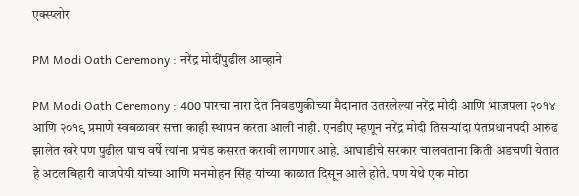एक्स्प्लोर

PM Modi Oath Ceremony : नरेंद्र मोदींपुढील आव्हाने

PM Modi Oath Ceremony : 400 पारचा नारा देत निवडणुकीच्या मैदानात उतरलेल्या नरेंद्र मोदी आणि भाजपला २०१४ आणि २०१९ प्रमाणे स्वबळावर सत्ता काही स्थापन करता आली नाही. एनडीए म्हणून नरेंद्र मोदी तिसऱ्यांदा पंतप्रधानपदी आरुढ झालेत खरे पण पुढील पाच वर्षे त्यांना प्रचंड कसरत करावी लागणार आहे. आघाडीचे सरकार चालवताना किती अडचणी येतात हे अटलबिहारी वाजपेयी यांच्या आणि मनमोहन सिंह यांच्या काळात दिसून आले होते. पण येथे एक मोठा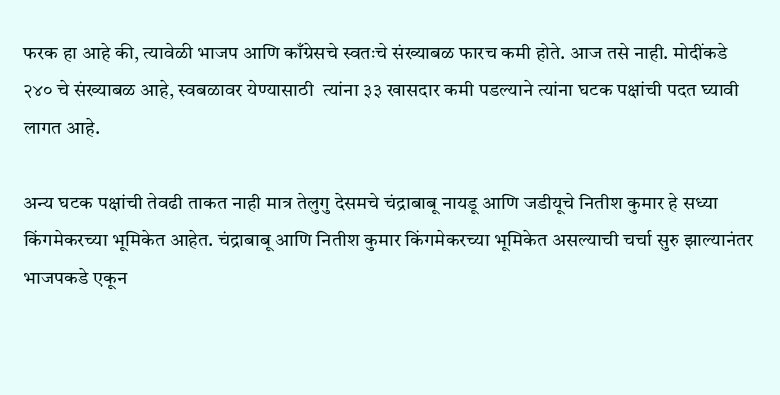फरक हा आहे की, त्यावेळी भाजप आणि काँग्रेसचे स्वतःचे संख्याबळ फारच कमी होते. आज तसे नाही. मोदींकडे २४० चे संख्याबळ आहे, स्वबळावर येण्यासाठी  त्यांना ३३ खासदार कमी पडल्याने त्यांना घटक पक्षांची पदत घ्यावी लागत आहे.

अन्य घटक पक्षांची तेवढी ताकत नाही मात्र तेलुगु देसमचे चंद्राबाबू नायडू आणि जडीयूचे नितीश कुमार हे सध्या किंगमेकरच्या भूमिकेत आहेत. चंद्राबाबू आणि नितीश कुमार किंगमेकरच्या भूमिकेत असल्याची चर्चा सुरु झाल्यानंतर भाजपकडे एकून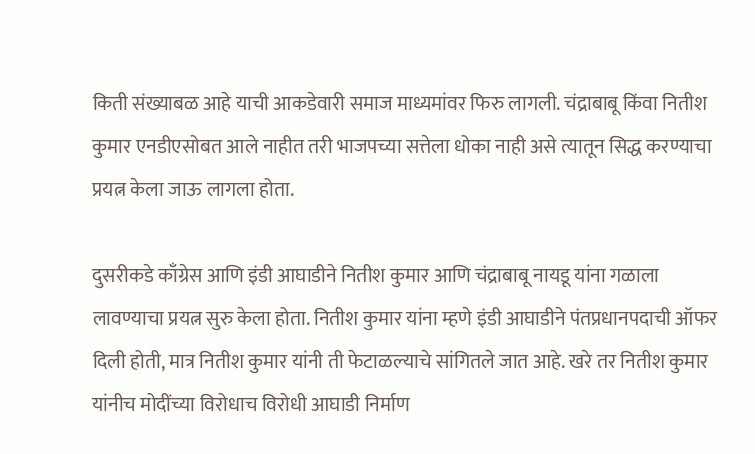किती संख्याबळ आहे याची आकडेवारी समाज माध्यमांवर फिरु लागली. चंद्राबाबू किंवा नितीश कुमार एनडीएसोबत आले नाहीत तरी भाजपच्या सत्तेला धोका नाही असे त्यातून सिद्ध करण्याचा प्रयत्न केला जाऊ लागला होता.

दुसरीकडे काँग्रेस आणि इंडी आघाडीने नितीश कुमार आणि चंद्राबाबू नायडू यांना गळाला लावण्याचा प्रयत्न सुरु केला होता. नितीश कुमार यांना म्हणे इंडी आघाडीने पंतप्रधानपदाची ऑफर दिली होती, मात्र नितीश कुमार यांनी ती फेटाळल्याचे सांगितले जात आहे. खरे तर नितीश कुमार यांनीच मोदींच्या विरोधाच विरोधी आघाडी निर्माण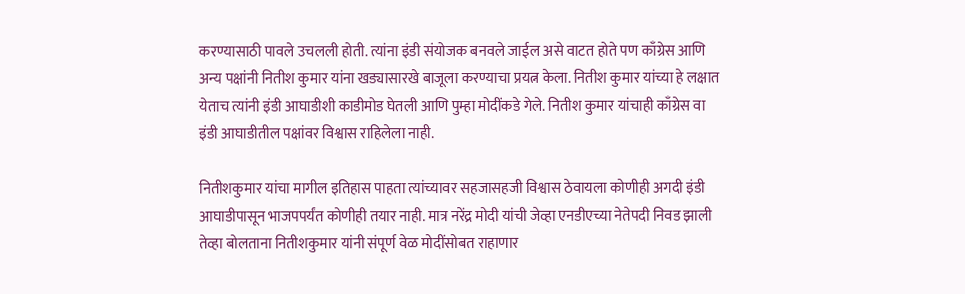करण्यासाठी पावले उचलली होती. त्यांना इंडी संयोजक बनवले जाईल असे वाटत होते पण काँग्रेस आणि अन्य पक्षांनी नितीश कुमार यांना खड्यासारखे बाजूला करण्याचा प्रयत्न केला. नितीश कुमार यांच्या हे लक्षात येताच त्यांनी इंडी आघाडीशी काडीमोड घेतली आणि पुम्हा मोदींकडे गेले. नितीश कुमार यांचाही काँग्रेस वा इंडी आघाडीतील पक्षांवर विश्वास राहिलेला नाही.

नितीशकुमार यांचा मागील इतिहास पाहता त्यांच्यावर सहजासहजी विश्वास ठेवायला कोणीही अगदी इंडी आघाडीपासून भाजपपर्यंत कोणीही तयार नाही. मात्र नरेंद्र मोदी यांची जेव्हा एनडीएच्या नेतेपदी निवड झाली तेव्हा बोलताना नितीशकुमार यांनी संपूर्ण वेळ मोदींसोबत राहाणार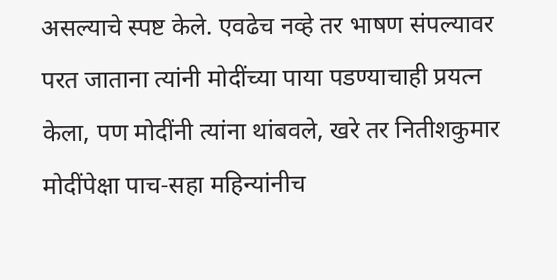असल्याचे स्पष्ट केले. एवढेच नव्हे तर भाषण संपल्यावर परत जाताना त्यांनी मोदींच्या पाया पडण्याचाही प्रयत्न केला, पण मोदींनी त्यांना थांबवले, खरे तर नितीशकुमार मोदींपेक्षा पाच-सहा महिन्यांनीच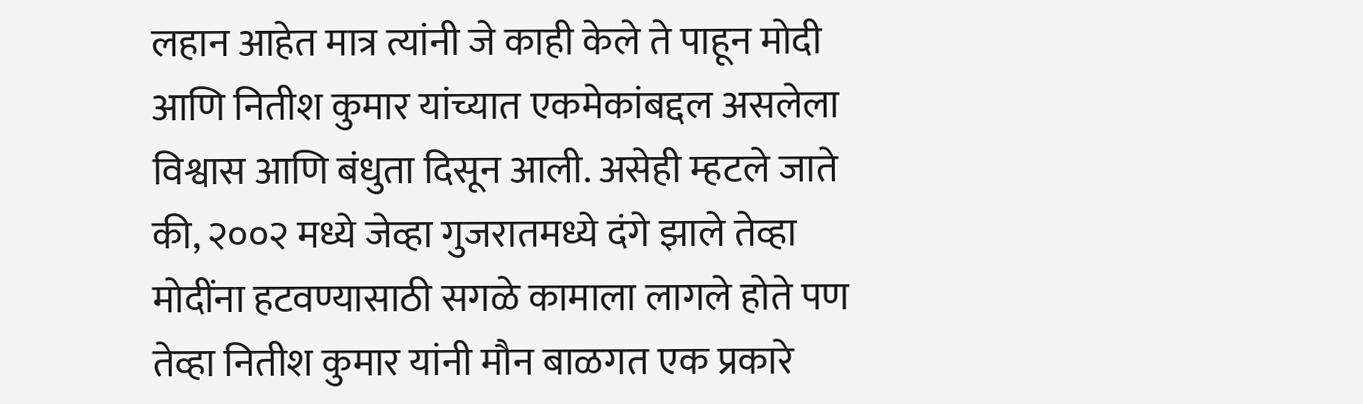लहान आहेत मात्र त्यांनी जे काही केले ते पाहून मोदी आणि नितीश कुमार यांच्यात एकमेकांबद्दल असलेला विश्वास आणि बंधुता दिसून आली. असेही म्हटले जाते की, २००२ मध्ये जेव्हा गुजरातमध्ये दंगे झाले तेव्हा मोदींना हटवण्यासाठी सगळे कामाला लागले होते पण तेव्हा नितीश कुमार यांनी मौन बाळगत एक प्रकारे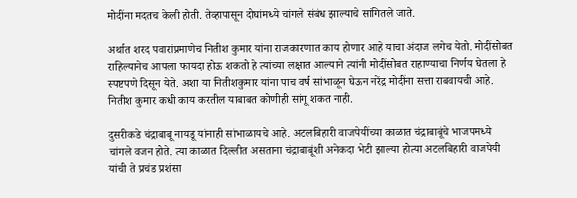मोदींना मदतच केली होती. तेव्हापासून दोघांमध्ये चांगले संबंध झाल्याचे सांगितले जाते.

अर्थात शरद पवारांप्रमाणेच नितीश कुमार यांना राजकारणात काय होणार आहे याचा अंदाज लगेच येतो. मोदींसोबत राहिल्यानेच आपला फायदा होऊ शकतो हे त्यांच्या लक्षात आल्याने त्यांनी मोदींसोबत राहाण्याचा निर्णय घेतला हे स्पष्टपणे दिसून येते. अशा या नितीशकुमार यांना पाच वर्ष सांभाळून घेऊन नरेंद्र मोदींना सत्ता राबवायची आहे. नितीश कुमार कधी काय करतील याबाबत कोणीही सांगू शकत नाही.

दुसरीकडे चंद्राबाबू नायडू यांनाही सांभाळायचे आहे. अटलबिहारी वाजपेयींच्या काळात चंद्राबाबूंचे भाजपमध्ये चांगले वजन होते. त्या काळात दिल्लीत असताना चंद्राबाबूंशी अनेकदा भेटी झाल्या होत्या अटलबिहारी वाजपेयी यांची ते प्रचंड प्रशंसा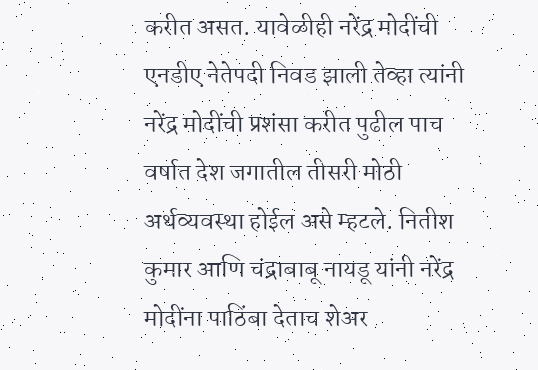करीत असत. यावेळीही नरेंद्र मोदींची एनडीए नेतेपदी निवड झाली तेव्हा त्यांनी नरेंद्र मोदींची प्रशंसा करीत पुढील पाच वर्षात देश जगातील तीसरी मोठी अर्थव्यवस्था होईल असे म्हटले. नितीश कुमार आणि चंद्राबाबू नायडू यांनी नरेंद्र मोदींना पाठिंबा देताच शेअर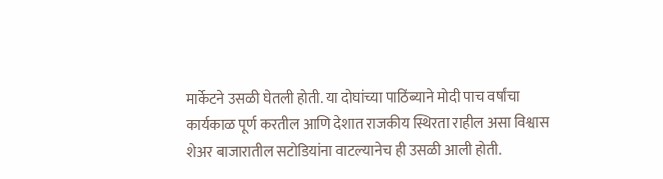मार्केटने उसळी घेतली होती. या दोघांच्या पाठिंब्याने मोदी पाच वर्षांचा कार्यकाळ पूर्ण करतील आणि देशात राजकीय स्थिरता राहील असा विश्वास शेअर बाजारातील सटोडियांना वाटल्यानेच ही उसळी आली होती.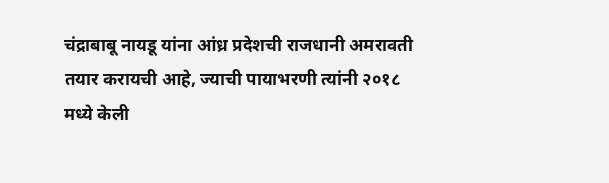चंद्राबाबू नायडू यांना आंध्र प्रदेशची राजधानी अमरावती तयार करायची आहे, ज्याची पायाभरणी त्यांनी २०१८ मध्ये केली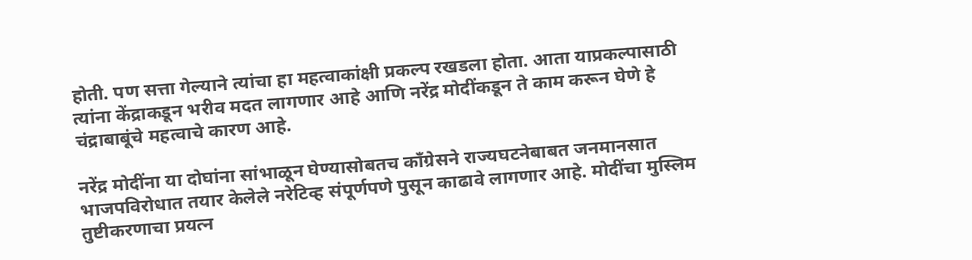होती. पण सत्ता गेल्याने त्यांचा हा महत्वाकांक्षी प्रकल्प रखडला होता. आता याप्रकल्पासाठी त्यांना केंद्राकडून भरीव मदत लागणार आहे आणि नरेंद्र मोदींकडून ते काम करून घेणे हे चंद्राबाबूंचे महत्वाचे कारण आहे.

नरेंद्र मोदींना या दोघांना सांभाळून घेण्यासोबतच काँग्रेसने राज्यघटनेबाबत जनमानसात भाजपविरोधात तयार केलेले नरेटिव्ह संपूर्णपणे पुसून काढावे लागणार आहे. मोदींचा मुस्लिम तुष्टीकरणाचा प्रयत्न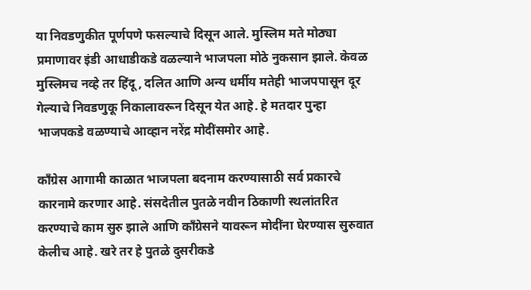या निवडणुकीत पूर्णपणे फसल्याचे दिसून आले. मुस्लिम मते मोठ्या प्रमाणावर इंडी आधाडीकडे वळल्याने भाजपला मोठे नुकसान झाले. केवळ मुस्लिमच नव्हे तर हिंदू, दलित आणि अन्य धर्मीय मतेही भाजपपासून दूर गेल्याचे निवडणुकू निकालावरून दिसून येत आहे. हे मतदार पुन्हा भाजपकडे वळण्याचे आव्हान नरेंद्र मोदींसमोर आहे.

काँग्रेस आगामी काळात भाजपला बदनाम करण्यासाठी सर्व प्रकारचे कारनामे करणार आहे. संसदेतील पुतळे नवीन ठिकाणी स्थलांतरित करण्याचे काम सुरु झाले आणि काँग्रेसने यावरून मोदींना घेरण्यास सुरुवात केलीच आहे. खरे तर हे पुतळे दुसरीकडे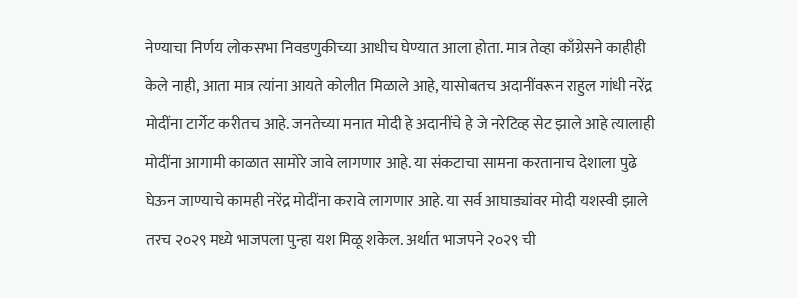नेण्याचा निर्णय लोकसभा निवडणुकीच्या आधीच घेण्यात आला होता. मात्र तेव्हा काँग्रेसने काहीही केले नाही, आता मात्र त्यांना आयते कोलीत मिळाले आहे, यासोबतच अदानींवरून राहुल गांधी नरेंद्र मोदींना टार्गेट करीतच आहे. जनतेच्या मनात मोदी हे अदानींचे हे जे नरेटिव्ह सेट झाले आहे त्यालाही मोदींना आगामी काळात सामोरे जावे लागणार आहे. या संकटाचा सामना करतानाच देशाला पुढे घेऊन जाण्याचे कामही नरेंद्र मोदींना करावे लागणार आहे. या सर्व आघाड्यांवर मोदी यशस्वी झाले तरच २०२९ मध्ये भाजपला पुन्हा यश मिळू शकेल. अर्थात भाजपने २०२९ ची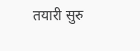तयारी सुरु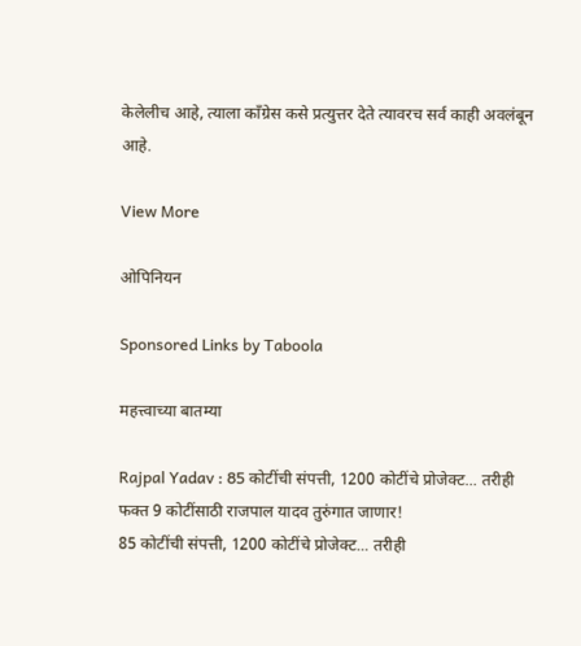केलेलीच आहे, त्याला काँग्रेस कसे प्रत्युत्तर देते त्यावरच सर्व काही अवलंबून आहे.

View More

ओपिनियन

Sponsored Links by Taboola

महत्त्वाच्या बातम्या

Rajpal Yadav : 85 कोटींची संपत्ती, 1200 कोटींचे प्रोजेक्ट... तरीही फक्त 9 कोटींसाठी राजपाल यादव तुरुंगात जाणार!
85 कोटींची संपत्ती, 1200 कोटींचे प्रोजेक्ट... तरीही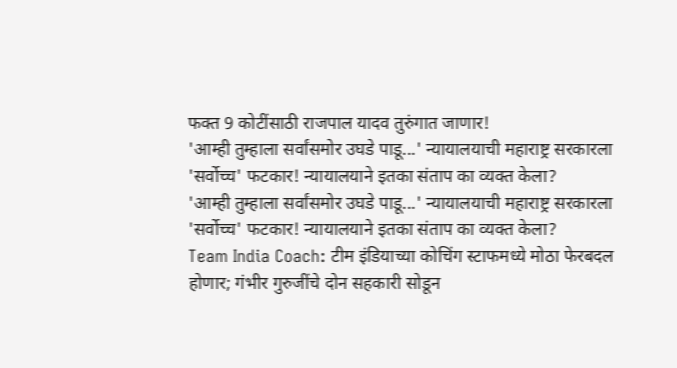फक्त 9 कोटींसाठी राजपाल यादव तुरुंगात जाणार!
'आम्ही तुम्हाला सर्वांसमोर उघडे पाडू...' न्यायालयाची महाराष्ट्र सरकारला 'सर्वोच्च' फटकार! न्यायालयाने इतका संताप का व्यक्त केला?
'आम्ही तुम्हाला सर्वांसमोर उघडे पाडू...' न्यायालयाची महाराष्ट्र सरकारला 'सर्वोच्च' फटकार! न्यायालयाने इतका संताप का व्यक्त केला?
Team India Coach: टीम इंडियाच्या कोचिंग स्टाफमध्ये मोठा फेरबदल होणार; गंभीर गुरुजींचे दोन सहकारी सोडून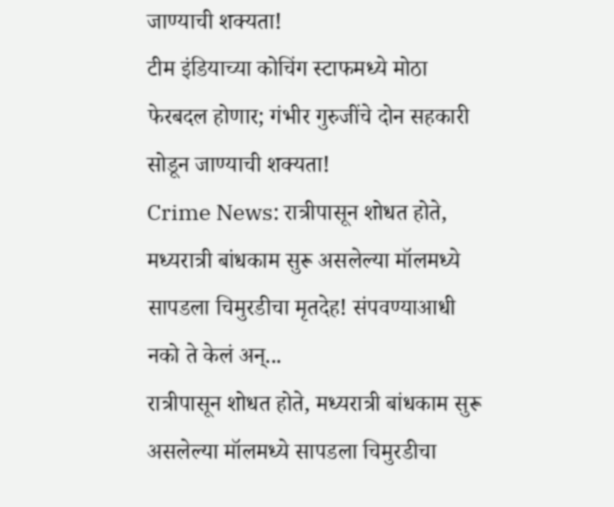जाण्याची शक्यता!
टीम इंडियाच्या कोचिंग स्टाफमध्ये मोठा फेरबदल होणार; गंभीर गुरुजींचे दोन सहकारी सोडून जाण्याची शक्यता!
Crime News: रात्रीपासून शोधत होते, मध्यरात्री बांधकाम सुरू असलेल्या मॉलमध्ये सापडला चिमुरडीचा मृतदेह! संपवण्याआधी नको ते केलं अन्...
रात्रीपासून शोधत होते, मध्यरात्री बांधकाम सुरू असलेल्या मॉलमध्ये सापडला चिमुरडीचा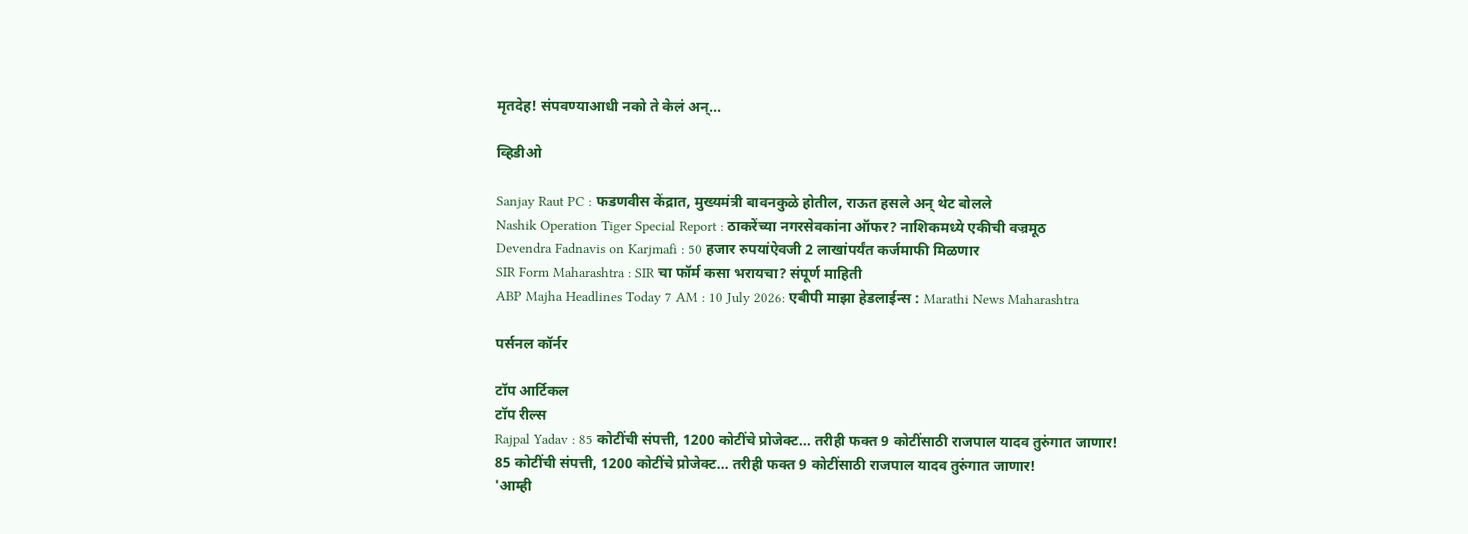मृतदेह! संपवण्याआधी नको ते केलं अन्...

व्हिडीओ

Sanjay Raut PC : फडणवीस केंद्रात, मुख्यमंत्री बावनकुळे होतील, राऊत हसले अन् थेट बोलले
Nashik Operation Tiger Special Report : ठाकरेंच्या नगरसेवकांना ऑफर? नाशिकमध्ये एकीची वज्रमूठ
Devendra Fadnavis on Karjmafi : 50 हजार रुपयांऐवजी 2 लाखांपर्यंत कर्जमाफी मिळणार
SIR Form Maharashtra : SIR चा फॉर्म कसा भरायचा? संपूर्ण माहिती
ABP Majha Headlines Today 7 AM : 10 July 2026: एबीपी माझा हेडलाईन्स : Marathi News Maharashtra

पर्सनल कॉर्नर

टॉप आर्टिकल
टॉप रील्स
Rajpal Yadav : 85 कोटींची संपत्ती, 1200 कोटींचे प्रोजेक्ट... तरीही फक्त 9 कोटींसाठी राजपाल यादव तुरुंगात जाणार!
85 कोटींची संपत्ती, 1200 कोटींचे प्रोजेक्ट... तरीही फक्त 9 कोटींसाठी राजपाल यादव तुरुंगात जाणार!
'आम्ही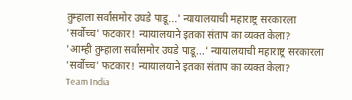तुम्हाला सर्वांसमोर उघडे पाडू...' न्यायालयाची महाराष्ट्र सरकारला 'सर्वोच्च' फटकार! न्यायालयाने इतका संताप का व्यक्त केला?
'आम्ही तुम्हाला सर्वांसमोर उघडे पाडू...' न्यायालयाची महाराष्ट्र सरकारला 'सर्वोच्च' फटकार! न्यायालयाने इतका संताप का व्यक्त केला?
Team India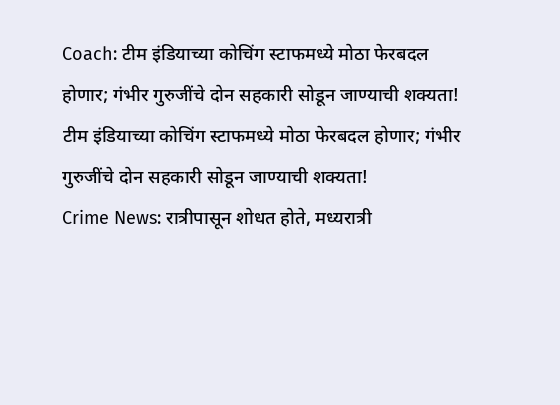Coach: टीम इंडियाच्या कोचिंग स्टाफमध्ये मोठा फेरबदल होणार; गंभीर गुरुजींचे दोन सहकारी सोडून जाण्याची शक्यता!
टीम इंडियाच्या कोचिंग स्टाफमध्ये मोठा फेरबदल होणार; गंभीर गुरुजींचे दोन सहकारी सोडून जाण्याची शक्यता!
Crime News: रात्रीपासून शोधत होते, मध्यरात्री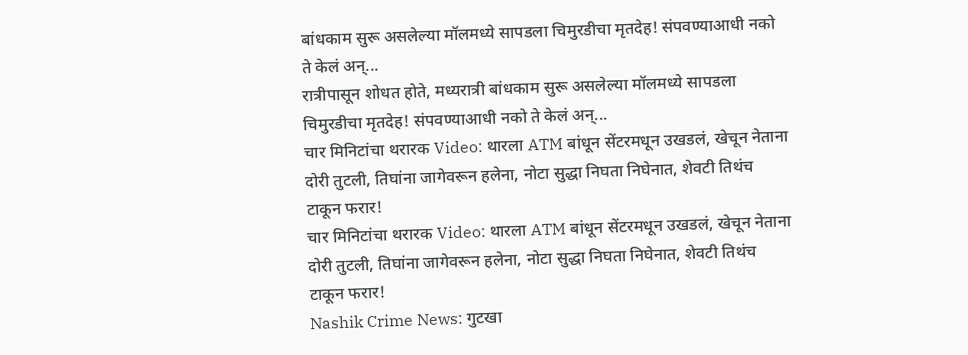बांधकाम सुरू असलेल्या मॉलमध्ये सापडला चिमुरडीचा मृतदेह! संपवण्याआधी नको ते केलं अन्...
रात्रीपासून शोधत होते, मध्यरात्री बांधकाम सुरू असलेल्या मॉलमध्ये सापडला चिमुरडीचा मृतदेह! संपवण्याआधी नको ते केलं अन्...
चार मिनिटांचा थरारक Video: थारला ATM बांधून सेंटरमधून उखडलं, खेचून नेताना दोरी तुटली, तिघांना जागेवरून हलेना, नोटा सुद्धा निघता निघेनात, शेवटी तिथंच टाकून फरार!
चार मिनिटांचा थरारक Video: थारला ATM बांधून सेंटरमधून उखडलं, खेचून नेताना दोरी तुटली, तिघांना जागेवरून हलेना, नोटा सुद्धा निघता निघेनात, शेवटी तिथंच टाकून फरार!
Nashik Crime News: गुटखा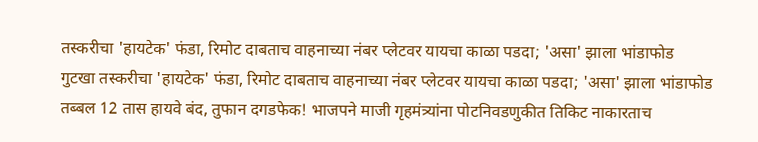तस्करीचा 'हायटेक' फंडा, रिमोट दाबताच वाहनाच्या नंबर प्लेटवर यायचा काळा पडदा; 'असा' झाला भांडाफोड
गुटखा तस्करीचा 'हायटेक' फंडा, रिमोट दाबताच वाहनाच्या नंबर प्लेटवर यायचा काळा पडदा; 'असा' झाला भांडाफोड
तब्बल 12 तास हायवे बंद, तुफान दगडफेक! भाजपने माजी गृहमंत्र्यांना पोटनिवडणुकीत तिकिट नाकारताच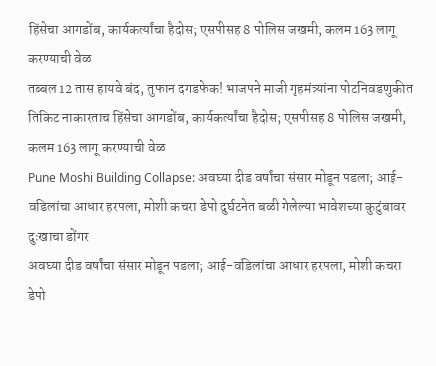हिंसेचा आगडोंब, कार्यकर्त्यांचा हैदोस; एसपीसह 8 पोलिस जखमी, कलम 163 लागू करण्याची वेळ
तब्बल 12 तास हायवे बंद, तुफान दगडफेक! भाजपने माजी गृहमंत्र्यांना पोटनिवडणुकीत तिकिट नाकारताच हिंसेचा आगडोंब, कार्यकर्त्यांचा हैदोस; एसपीसह 8 पोलिस जखमी, कलम 163 लागू करण्याची वेळ
Pune Moshi Building Collapse: अवघ्या दीड वर्षांचा संसार मोडून पडला; आई-वडिलांचा आधार हरपला, मोशी कचरा डेपो दुर्घटनेत बळी गेलेल्या भावेशच्या कुटुंबावर दुःखाचा डोंगर
अवघ्या दीड वर्षांचा संसार मोडून पडला; आई-वडिलांचा आधार हरपला, मोशी कचरा डेपो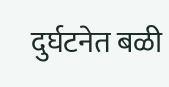दुर्घटनेत बळी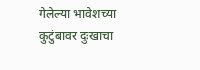गेलेल्या भावेशच्या कुटुंबावर दुःखाचा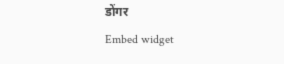डोंगर
Embed widget